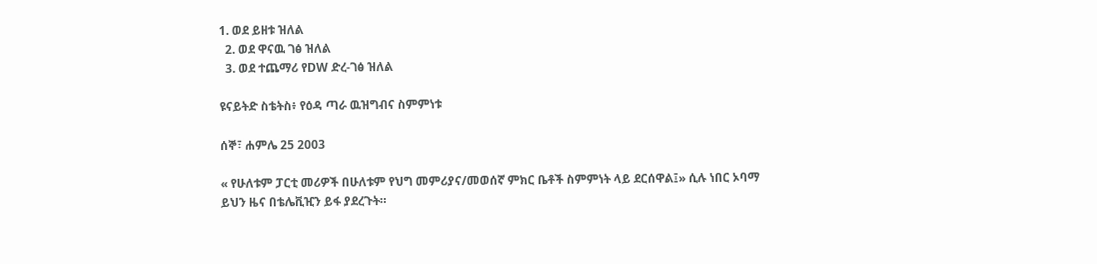1. ወደ ይዘቱ ዝለል
  2. ወደ ዋናዉ ገፅ ዝለል
  3. ወደ ተጨማሪ የDW ድረ-ገፅ ዝለል

ዩናይትድ ስቴትስ፥ የዕዳ ጣራ ዉዝግብና ስምምነቱ

ሰኞ፣ ሐምሌ 25 2003

« የሁለቱም ፓርቲ መሪዎች በሁለቱም የህግ መምሪያና/መወሰኛ ምክር ቤቶች ስምምነት ላይ ደርሰዋል፤» ሲሉ ነበር ኦባማ ይህን ዜና በቴሌቪዢን ይፋ ያደረጉት።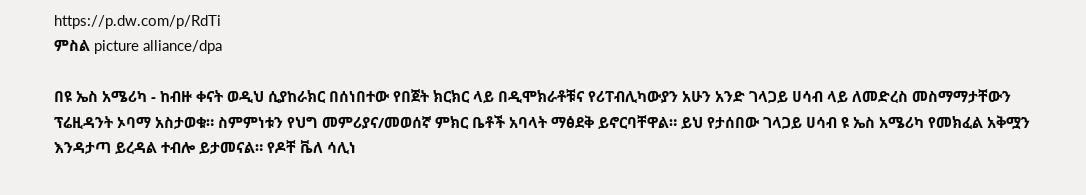https://p.dw.com/p/RdTi
ምስል picture alliance/dpa

በዩ ኤስ አሜሪካ - ከብዙ ቀናት ወዲህ ሲያከራክር በሰነበተው የበጀት ክርክር ላይ በዲሞክራቶቹና የሪፐብሊካውያን አሁን አንድ ገላጋይ ሀሳብ ላይ ለመድረስ መስማማታቸውን ፕሬዚዳንት ኦባማ አስታወቁ። ስምምነቱን የህግ መምሪያና/መወሰኛ ምክር ቤቶች አባላት ማፅደቅ ይኖርባቸዋል። ይህ የታሰበው ገላጋይ ሀሳብ ዩ ኤስ አሜሪካ የመክፈል አቅሟን እንዳታጣ ይረዳል ተብሎ ይታመናል። የዶቸ ቬለ ሳሊነ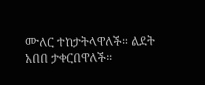ሙለር ተከታትላዋለች። ልደት አበበ ታቀርበዋለች።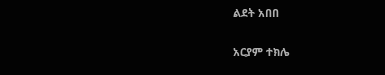ልደት አበበ

አርያም ተክሌ